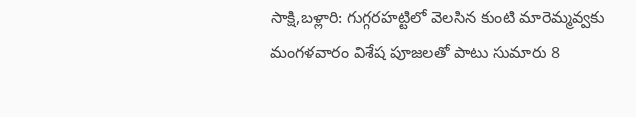సాక్షి,బళ్లారి: గుగ్గరహట్టిలో వెలసిన కుంటి మారెమ్మవ్వకు మంగళవారం విశేష పూజలతో పాటు సుమారు 8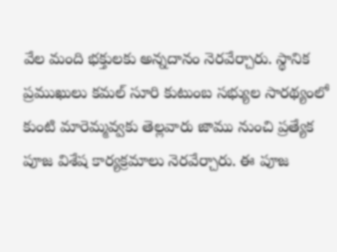వేల మంది భక్తులకు అన్నదానం నెరవేర్చారు. స్థానిక ప్రముఖులు కమల్ సూరి కుటుంబ సభ్యుల సారథ్యంలో కుంటి మారెమ్మవ్వకు తెల్లవారు జాము నుంచి ప్రత్యేక పూజ విశేష కార్యక్రమాలు నెరవేర్చారు. ఈ పూజ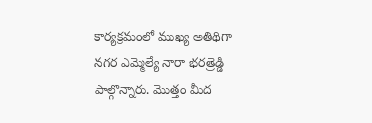కార్యక్రమంలో ముఖ్య అతిథిగా నగర ఎమ్మెల్యే నారా భరత్రెడ్డి పాల్గొన్నారు. మొత్తం మీద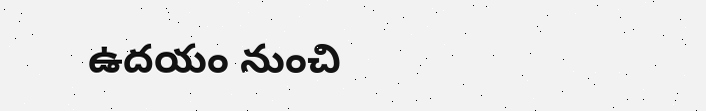ఉదయం నుంచి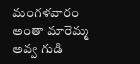మంగళవారం అంతా మారెమ్మ అవ్వ గుడి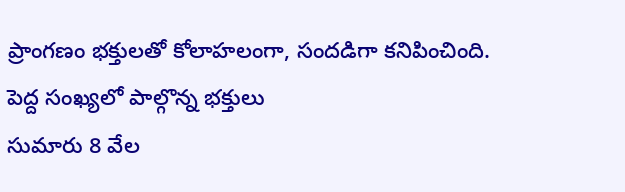ప్రాంగణం భక్తులతో కోలాహలంగా, సందడిగా కనిపించింది.
పెద్ద సంఖ్యలో పాల్గొన్న భక్తులు
సుమారు 8 వేల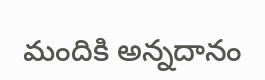మందికి అన్నదానం